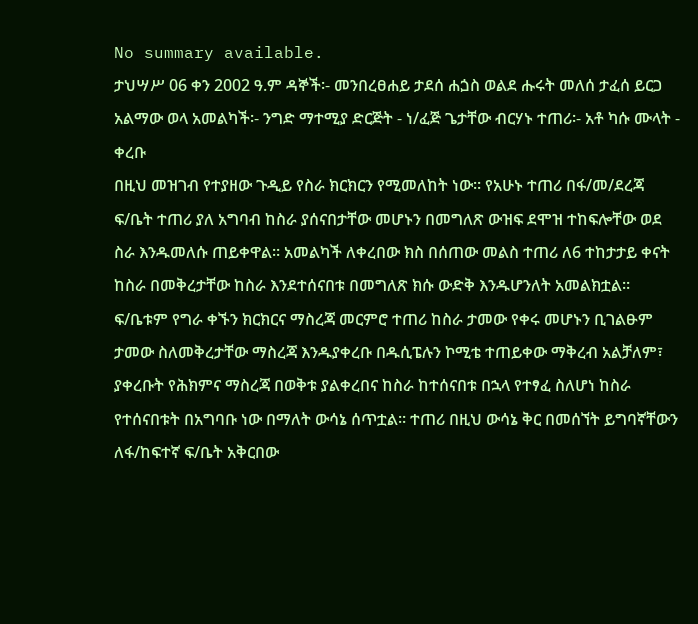No summary available.
ታህሣሥ 06 ቀን 2002 ዓ.ም ዳኞች፡- መንበረፀሐይ ታደሰ ሐጏስ ወልደ ሑሩት መለሰ ታፈሰ ይርጋ አልማው ወላ አመልካች፡- ንግድ ማተሚያ ድርጅት - ነ/ፈጅ ጌታቸው ብርሃኑ ተጠሪ፡- አቶ ካሱ ሙላት - ቀረቡ
በዚህ መዝገብ የተያዘው ጉዲይ የስራ ክርክርን የሚመለከት ነው። የአሁኑ ተጠሪ በፋ/መ/ደረጃ ፍ/ቤት ተጠሪ ያለ አግባብ ከስራ ያሰናበታቸው መሆኑን በመግለጽ ውዝፍ ደሞዝ ተከፍሎቸው ወደ ስራ እንዱመለሱ ጠይቀዋል። አመልካች ለቀረበው ክስ በሰጠው መልስ ተጠሪ ለ6 ተከታታይ ቀናት ከስራ በመቅረታቸው ከስራ እንደተሰናበቱ በመግለጽ ክሱ ውድቅ እንዱሆንለት አመልክቷል። ፍ/ቤቱም የግራ ቀኙን ክርክርና ማስረጃ መርምሮ ተጠሪ ከስራ ታመው የቀሩ መሆኑን ቢገልፁም ታመው ስለመቅረታቸው ማስረጃ እንዱያቀረቡ በዱሲፔሉን ኮሚቴ ተጠይቀው ማቅረብ አልቻለም፣ ያቀረቡት የሕክምና ማስረጃ በወቅቱ ያልቀረበና ከስራ ከተሰናበቱ በኋላ የተፃፈ ስለሆነ ከስራ የተሰናበቱት በአግባቡ ነው በማለት ውሳኔ ሰጥቷል። ተጠሪ በዚህ ውሳኔ ቅር በመሰኘት ይግባኛቸውን ለፋ/ከፍተኛ ፍ/ቤት አቅርበው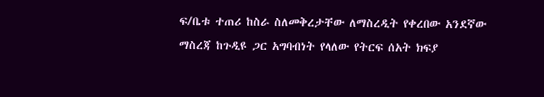ፍ/ቤቱ ተጠሪ ከስራ ስለመቅረታቸው ለማስረዲት የቀረበው አንደኛው ማስረጃ ከጉዲዩ ጋር አግባብነት የላለው የትርፍ ሰአት ክፍያ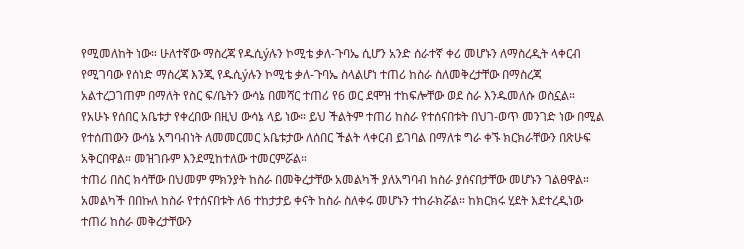የሚመለከት ነው። ሁለተኛው ማስረጃ የዱሲýሉን ኮሚቴ ቃለ-ጉባኤ ሲሆን አንድ ሰራተኛ ቀሪ መሆኑን ለማስረዲት ላቀርብ የሚገባው የሰነድ ማስረጃ እንጂ የዱሲýሉን ኮሚቴ ቃለ-ጉባኤ ስላልሆነ ተጠሪ ከስራ ስለመቅረታቸው በማስረጃ አልተረጋገጠም በማለት የስር ፍ/ቤትን ውሳኔ በመሻር ተጠሪ የ6 ወር ደሞዝ ተከፍሎቸው ወደ ስራ እንዱመለሱ ወስኗል። የአሁኑ የሰበር አቤቱታ የቀረበው በዚህ ውሳኔ ላይ ነው። ይህ ችልትም ተጠሪ ከስራ የተሰናበቱት በህገ-ወጥ መንገድ ነው በሚል የተሰጠውን ውሳኔ አግባብነት ለመመርመር አቤቱታው ለሰበር ችልት ላቀርብ ይገባል በማለቱ ግራ ቀኙ ክርክራቸውን በጽሁፍ አቅርበዋል። መዝገቡም እንደሚከተለው ተመርምሯል።
ተጠሪ በስር ክሳቸው በህመም ምክንያት ከስራ በመቅረታቸው አመልካች ያለአግባብ ከስራ ያሰናበታቸው መሆኑን ገልፀዋል። አመልካች በበኩለ ከስራ የተሰናበቱት ለ6 ተከታታይ ቀናት ከስራ ስለቀሩ መሆኑን ተከራክሯል። ከክርክሩ ሂደት እደተረዲነው ተጠሪ ከስራ መቅረታቸውን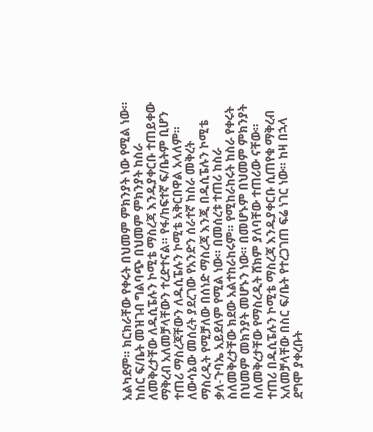አልካደም። ክርክራቸው የቀሩት በህመም ምክንያት ነው የሚል ነው። ከስር ፍ/ቤት መዝገብ ግልባጭ በህመም ምክንያት ከስራ ለመቅረታቸው ለዱሲፔሉን ኮሚቴ ማስረጃ እንዱያቀርቡ ተጠይቀው ማቅረብ አለመቻላቸውን ተረድተናል። የፋ/ከፍተኛ ፍ/ቤትም ቢሆን ተጠሪ ማስረጃቸውን ለዱሲፔሉን ኮሚቴ አቅርበዋል አላለም።
ለውሳኔው መሰረት ያደረገው የአንድን ሰራተኛ ከስራ መቅረት ማስረዲት የሚቻለው በሰነድ ማስረጃ እንጂ በዱሲፔሉን ኮሚቴ ቃለ-ጉባኤ አይደለም የሚል ነው። በመሰረቱ ተጠሪ ከስራ ስለመቅረታቸው ክደው አልተከራከሩም። የሚከራከሩት ከስራ የቀሩት በህመም መክንያት መሆኑን ነው። በመሆኑም በህመም ምክንያት ስለመቅረታቸው የማስረዲት ሸክም ያለባቸው ተጠሪው ናቸው። ተጠሪ በዱሲፔሉን ኮሚቴ ማስረጃ እንዱያቀርቡ ሲጠየቁ ማቅረብ አለመቻላቸው በስር ፍ/ቤት የተረጋገጠ ፍሬ ነገር ነው። ከዛ በኋላ ደግሞ ያቀረቡት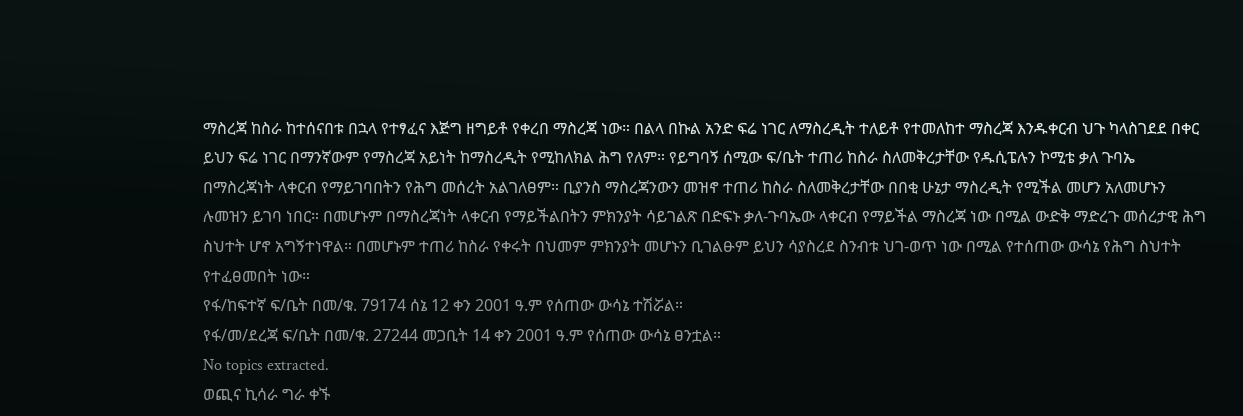ማስረጃ ከስራ ከተሰናበቱ በኋላ የተፃፈና እጅግ ዘግይቶ የቀረበ ማስረጃ ነው። በልላ በኩል አንድ ፍሬ ነገር ለማስረዲት ተለይቶ የተመለከተ ማስረጃ እንዱቀርብ ህጉ ካላስገደደ በቀር ይህን ፍሬ ነገር በማንኛውም የማስረጃ አይነት ከማስረዲት የሚከለክል ሕግ የለም። የይግባኝ ሰሚው ፍ/ቤት ተጠሪ ከስራ ስለመቅረታቸው የዱሲፔሉን ኮሚቴ ቃለ ጉባኤ በማስረጃነት ላቀርብ የማይገባበትን የሕግ መሰረት አልገለፀም። ቢያንስ ማስረጃንውን መዝኖ ተጠሪ ከስራ ስለመቅረታቸው በበቂ ሁኔታ ማስረዲት የሚችል መሆን አለመሆኑን ሉመዝን ይገባ ነበር። በመሆኑም በማስረጃነት ላቀርብ የማይችልበትን ምክንያት ሳይገልጽ በድፍኑ ቃለ-ጉባኤው ላቀርብ የማይችል ማስረጃ ነው በሚል ውድቅ ማድረጉ መሰረታዊ ሕግ ስህተት ሆኖ አግኝተነዋል። በመሆኑም ተጠሪ ከስራ የቀሩት በህመም ምክንያት መሆኑን ቢገልፁም ይህን ሳያስረደ ስንብቱ ህገ-ወጥ ነው በሚል የተሰጠው ውሳኔ የሕግ ስህተት የተፈፀመበት ነው።
የፋ/ከፍተኛ ፍ/ቤት በመ/ቁ. 79174 ሰኔ 12 ቀን 2001 ዓ.ም የሰጠው ውሳኔ ተሽሯል።
የፋ/መ/ደረጃ ፍ/ቤት በመ/ቁ. 27244 መጋቢት 14 ቀን 2001 ዓ.ም የሰጠው ውሳኔ ፀንቷል።
No topics extracted.
ወጪና ኪሳራ ግራ ቀኙ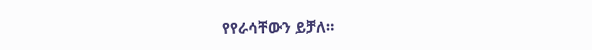የየራሳቸውን ይቻለ።